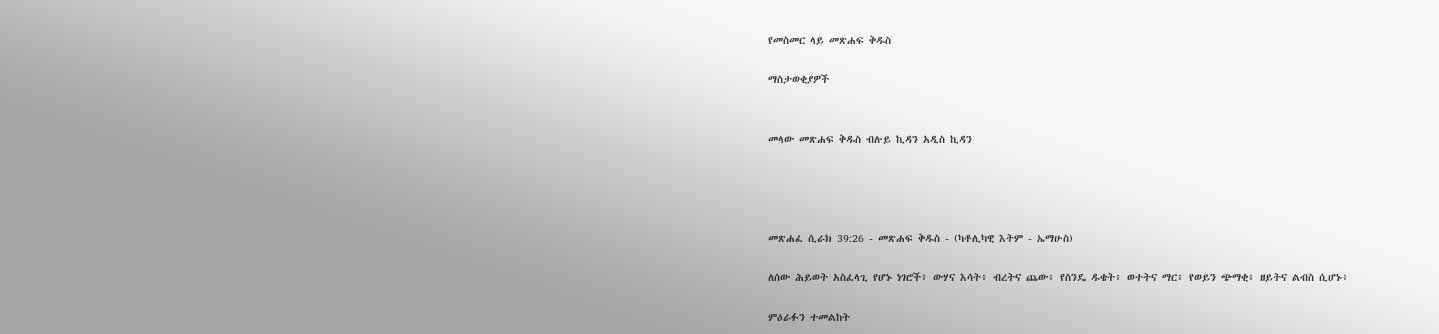የመስመር ላይ መጽሐፍ ቅዱስ

ማስታወቂያዎች


መላው መጽሐፍ ቅዱስ ብሉይ ኪዳን አዲስ ኪዳን




መጽሐፈ ሲራክ 39:26 - መጽሐፍ ቅዱስ - (ካቶሊካዊ እትም - ኤማሁስ)

ለሰው ሕይወት አስፈላጊ የሆኑ ነገሮች፥ ውሃና እሳት፥ ብረትና ጨው፥ የስንዴ ዱቄት፥ ወተትና ማር፥ የወይን ጭማቂ፥ ዘይትና ልብስ ሲሆኑ፥

ምዕራፉን ተመልከት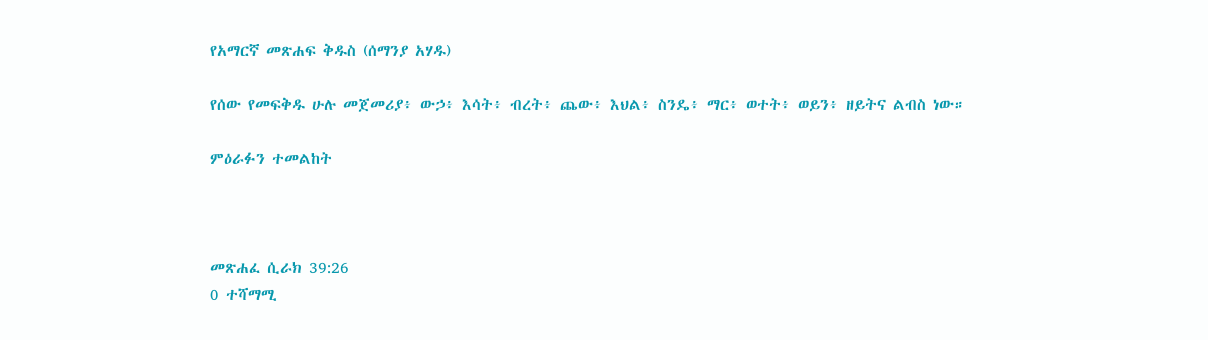የአማርኛ መጽሐፍ ቅዱስ (ሰማንያ አሃዱ)

የሰው የመፍቅዱ ሁሉ መጀመሪያ፥ ውኃ፥ እሳት፥ ብረት፥ ጨው፥ እህል፥ ስንዴ፥ ማር፥ ወተት፥ ወይን፥ ዘይትና ልብስ ነው።

ምዕራፉን ተመልከት



መጽሐፈ ሲራክ 39:26
0 ተሻማሚ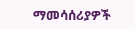ማመሳሰሪያዎች